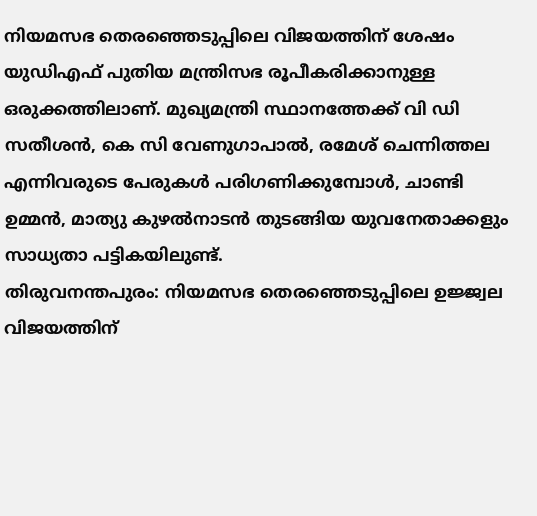നിയമസഭ തെരഞ്ഞെടുപ്പിലെ വിജയത്തിന് ശേഷം യുഡിഎഫ് പുതിയ മന്ത്രിസഭ രൂപീകരിക്കാനുള്ള ഒരുക്കത്തിലാണ്. മുഖ്യമന്ത്രി സ്ഥാനത്തേക്ക് വി ഡി സതീശൻ, കെ സി വേണുഗാപാൽ, രമേശ് ചെന്നിത്തല എന്നിവരുടെ പേരുകൾ പരിഗണിക്കുമ്പോൾ, ചാണ്ടി ഉമ്മൻ, മാത്യു കുഴൽനാടൻ തുടങ്ങിയ യുവനേതാക്കളും സാധ്യതാ പട്ടികയിലുണ്ട്.
തിരുവനന്തപുരം: നിയമസഭ തെരഞ്ഞെടുപ്പിലെ ഉജ്ജ്വല വിജയത്തിന്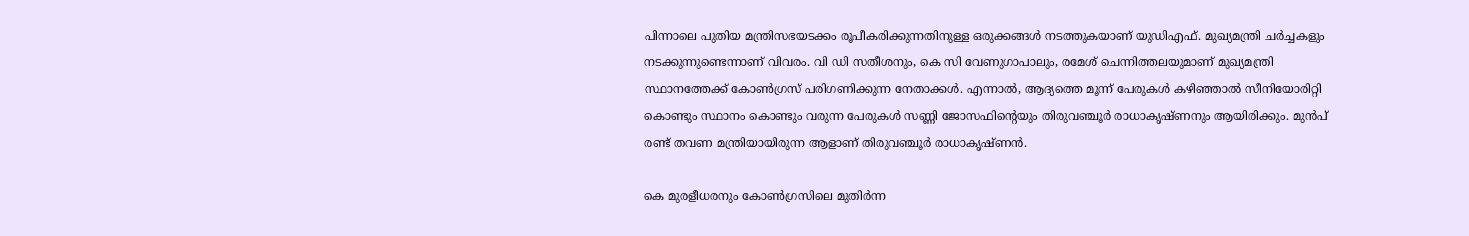പിന്നാലെ പുതിയ മന്ത്രിസഭയടക്കം രൂപീകരിക്കുന്നതിനുള്ള ഒരുക്കങ്ങൾ നടത്തുകയാണ് യുഡിഎഫ്. മുഖ്യമന്ത്രി ചർച്ചകളും നടക്കുന്നുണ്ടെന്നാണ് വിവരം. വി ഡി സതീശനും, കെ സി വേണുഗാപാലും, രമേശ് ചെന്നിത്തലയുമാണ് മുഖ്യമന്ത്രി സ്ഥാനത്തേക്ക് കോൺഗ്രസ് പരിഗണിക്കുന്ന നേതാക്കൾ. എന്നാൽ, ആദ്യത്തെ മൂന്ന് പേരുകൾ കഴിഞ്ഞാൽ സീനിയോരിറ്റി കൊണ്ടും സ്ഥാനം കൊണ്ടും വരുന്ന പേരുകൾ സണ്ണി ജോസഫിന്റെയും തിരുവഞ്ചൂർ രാധാകൃഷ്ണനും ആയിരിക്കും. മുൻപ് രണ്ട് തവണ മന്ത്രിയായിരുന്ന ആളാണ് തിരുവഞ്ചൂർ രാധാകൃഷ്ണൻ.

കെ മുരളീധരനും കോൺഗ്രസിലെ മുതിർന്ന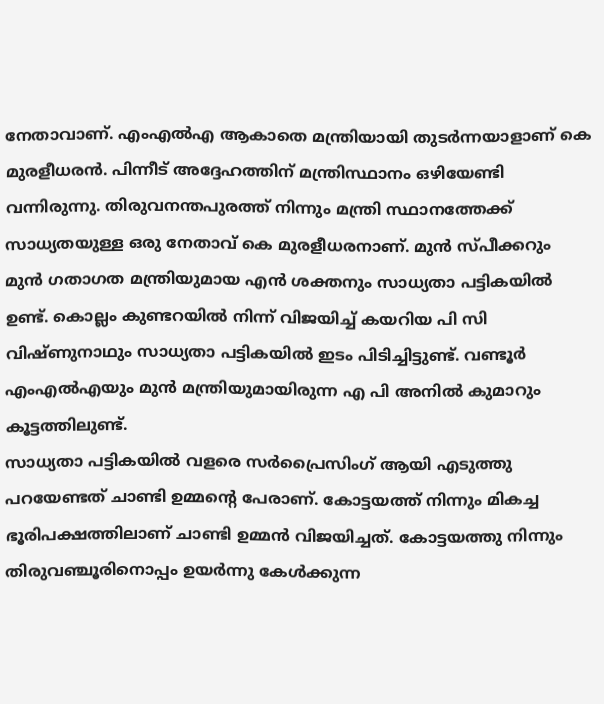നേതാവാണ്. എംഎൽഎ ആകാതെ മന്ത്രിയായി തുടർന്നയാളാണ് കെ മുരളീധരൻ. പിന്നീട് അദ്ദേഹത്തിന് മന്ത്രിസ്ഥാനം ഒഴിയേണ്ടി വന്നിരുന്നു. തിരുവനന്തപുരത്ത് നിന്നും മന്ത്രി സ്ഥാനത്തേക്ക് സാധ്യതയുള്ള ഒരു നേതാവ് കെ മുരളീധരനാണ്. മുൻ സ്പീക്കറും മുൻ ഗതാഗത മന്ത്രിയുമായ എൻ ശക്തനും സാധ്യതാ പട്ടികയിൽ ഉണ്ട്. കൊല്ലം കുണ്ടറയിൽ നിന്ന് വിജയിച്ച് കയറിയ പി സി വിഷ്ണുനാഥും സാധ്യതാ പട്ടികയിൽ ഇടം പിടിച്ചിട്ടുണ്ട്. വണ്ടൂർ എംഎൽഎയും മുൻ മന്ത്രിയുമായിരുന്ന എ പി അനിൽ കുമാറും കൂട്ടത്തിലുണ്ട്.
സാധ്യതാ പട്ടികയിൽ വളരെ സർപ്രൈസിംഗ് ആയി എടുത്തു പറയേണ്ടത് ചാണ്ടി ഉമ്മന്റെ പേരാണ്. കോട്ടയത്ത് നിന്നും മികച്ച ഭൂരിപക്ഷത്തിലാണ് ചാണ്ടി ഉമ്മൻ വിജയിച്ചത്. കോട്ടയത്തു നിന്നും തിരുവഞ്ചൂരിനൊപ്പം ഉയർന്നു കേൾക്കുന്ന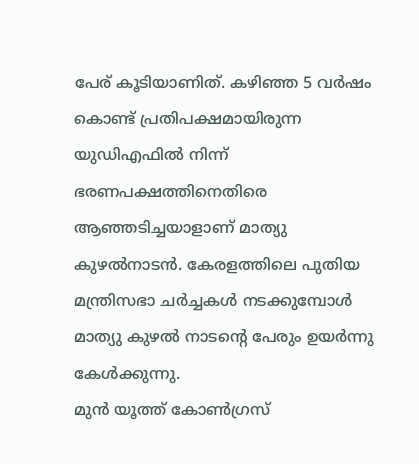പേര് കൂടിയാണിത്. കഴിഞ്ഞ 5 വർഷം കൊണ്ട് പ്രതിപക്ഷമായിരുന്ന യുഡിഎഫിൽ നിന്ന് ഭരണപക്ഷത്തിനെതിരെ ആഞ്ഞടിച്ചയാളാണ് മാത്യു കുഴൽനാടൻ. കേരളത്തിലെ പുതിയ മന്ത്രിസഭാ ചർച്ചകൾ നടക്കുമ്പോൾ മാത്യു കുഴൽ നാടന്റെ പേരും ഉയർന്നു കേൾക്കുന്നു.
മുൻ യൂത്ത് കോൺഗ്രസ്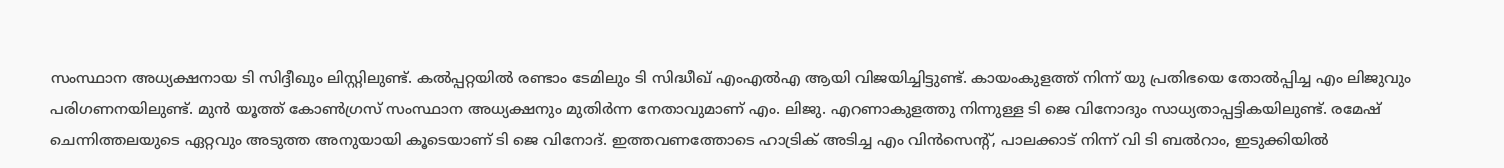സംസ്ഥാന അധ്യക്ഷനായ ടി സിദ്ദീഖും ലിസ്റ്റിലുണ്ട്. കൽപ്പറ്റയിൽ രണ്ടാം ടേമിലും ടി സിദ്ധീഖ് എംഎൽഎ ആയി വിജയിച്ചിട്ടുണ്ട്. കായംകുളത്ത് നിന്ന് യു പ്രതിഭയെ തോൽപ്പിച്ച എം ലിജുവും പരിഗണനയിലുണ്ട്. മുൻ യൂത്ത് കോൺഗ്രസ് സംസ്ഥാന അധ്യക്ഷനും മുതിർന്ന നേതാവുമാണ് എം. ലിജു. എറണാകുളത്തു നിന്നുള്ള ടി ജെ വിനോദും സാധ്യതാപ്പട്ടികയിലുണ്ട്. രമേഷ് ചെന്നിത്തലയുടെ ഏറ്റവും അടുത്ത അനുയായി കൂടെയാണ് ടി ജെ വിനോദ്. ഇത്തവണത്തോടെ ഹാട്രിക് അടിച്ച എം വിൻസെന്റ്, പാലക്കാട് നിന്ന് വി ടി ബൽറാം, ഇടുക്കിയിൽ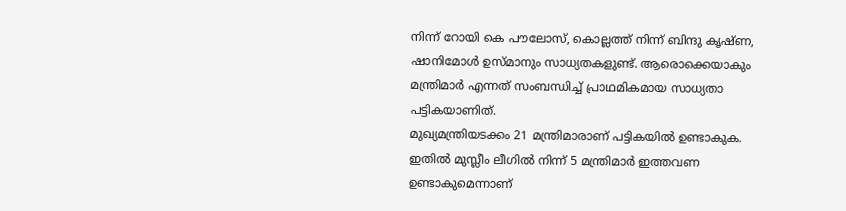നിന്ന് റോയി കെ പൗലോസ്, കൊല്ലത്ത് നിന്ന് ബിന്ദു കൃഷ്ണ, ഷാനിമോൾ ഉസ്മാനും സാധ്യതകളുണ്ട്. ആരൊക്കെയാകും മന്ത്രിമാർ എന്നത് സംബന്ധിച്ച് പ്രാഥമികമായ സാധ്യതാ പട്ടികയാണിത്.
മുഖ്യമന്ത്രിയടക്കം 21 മന്ത്രിമാരാണ് പട്ടികയിൽ ഉണ്ടാകുക. ഇതിൽ മുസ്ലീം ലീഗിൽ നിന്ന് 5 മന്ത്രിമാർ ഇത്തവണ ഉണ്ടാകുമെന്നാണ്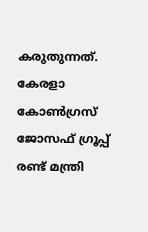കരുതുന്നത്. കേരളാ കോൺഗ്രസ് ജോസഫ് ഗ്രൂപ്പ് രണ്ട് മന്ത്രി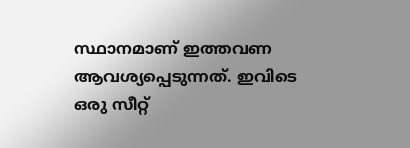സ്ഥാനമാണ് ഇത്തവണ ആവശ്യപ്പെടുന്നത്. ഇവിടെ ഒരു സീറ്റ്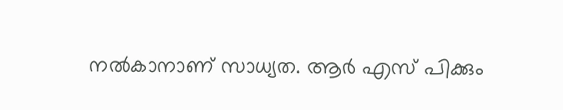നൽകാനാണ് സാധ്യത. ആർ എസ് പിക്കും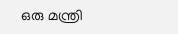ഒരു മന്ത്രി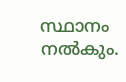സ്ഥാനം നൽകും.